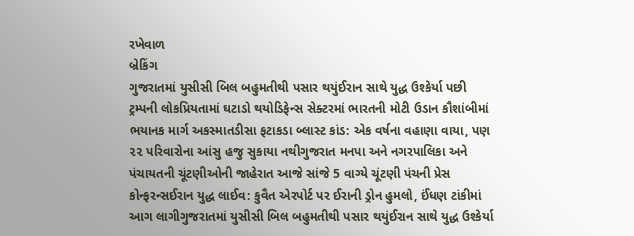રખેવાળ
બ્રેકિંગ
ગુજરાતમાં યુસીસી બિલ બહુમતીથી પસાર થયુંઈરાન સાથે યુદ્ધ ઉશ્કેર્યા પછી ટ્રમ્પની લોકપ્રિયતામાં ઘટાડો થયોડિફેન્સ સેક્ટરમાં ભારતની મોટી ઉડાન કૌશાંબીમાં ભયાનક માર્ગ અકસ્માતડીસા ફટાકડા બ્લાસ્ટ કાંડ: એક વર્ષના વહાણા વાયા, પણ ૨૨ પરિવારોના આંસુ હજુ સુકાયા નથીગુજરાત મનપા અને નગરપાલિકા અને પંચાયતની ચૂંટણીઓની જાહેરાત આજે સાંજે 5 વાગ્યે ચૂંટણી પંચની પ્રેસ કોન્ફરન્સઈરાન યુદ્ધ લાઈવ: કુવૈત એરપોર્ટ પર ઈરાની ડ્રોન હુમલો, ઈંધણ ટાંકીમાં આગ લાગીગુજરાતમાં યુસીસી બિલ બહુમતીથી પસાર થયુંઈરાન સાથે યુદ્ધ ઉશ્કેર્યા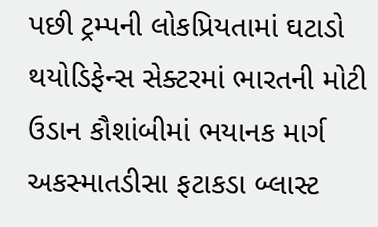પછી ટ્રમ્પની લોકપ્રિયતામાં ઘટાડો થયોડિફેન્સ સેક્ટરમાં ભારતની મોટી ઉડાન કૌશાંબીમાં ભયાનક માર્ગ અકસ્માતડીસા ફટાકડા બ્લાસ્ટ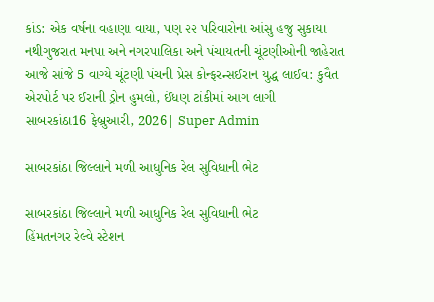કાંડ: એક વર્ષના વહાણા વાયા, પણ ૨૨ પરિવારોના આંસુ હજુ સુકાયા નથીગુજરાત મનપા અને નગરપાલિકા અને પંચાયતની ચૂંટણીઓની જાહેરાત આજે સાંજે 5 વાગ્યે ચૂંટણી પંચની પ્રેસ કોન્ફરન્સઈરાન યુદ્ધ લાઈવ: કુવૈત એરપોર્ટ પર ઈરાની ડ્રોન હુમલો, ઈંધણ ટાંકીમાં આગ લાગી
સાબરકાંઠા16 ફેબ્રુઆરી, 2026| Super Admin

સાબરકાંઠા જિલ્લાને મળી આધુનિક રેલ સુવિધાની ભેટ

સાબરકાંઠા જિલ્લાને મળી આધુનિક રેલ સુવિધાની ભેટ
હિંમતનગર રેલ્વે સ્ટેશન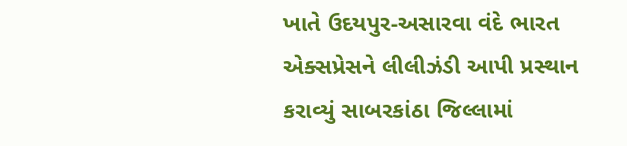ખાતે ઉદયપુર-અસારવા વંદે ભારત એક્સપ્રેસને લીલીઝંડી આપી પ્રસ્થાન કરાવ્યું સાબરકાંઠા જિલ્લામાં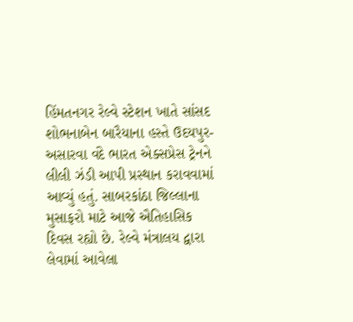હિંમતનગર રેલ્વે સ્ટેશન ખાતે સાંસદ  શોભનાબેન બારૈયાના હસ્તે ઉદયપુર-અસારવા વંદે ભારત એક્સપ્રેસ ટ્રેનને લીલી ઝંડી આપી પ્રસ્થાન કરાવવામાં આવ્યું હતું. સાબરકાંઠા જિલ્લાના મુસાફરો માટે આજે ઐતિહાસિક દિવસ રહ્યો છે. રેલ્વે મંત્રાલય દ્વારા લેવામાં આવેલા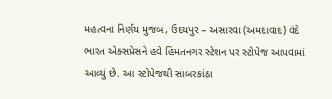મહત્વના નિર્ણય મુજબ, ઉદયપુર – અસારવા (અમદાવાદ) વંદે ભારત એક્સપ્રેસને હવે હિંમતનગર સ્ટેશન પર સ્ટોપેજ આપવામાં આવ્યું છે. આ સ્ટોપેજથી સાબરકાંઠા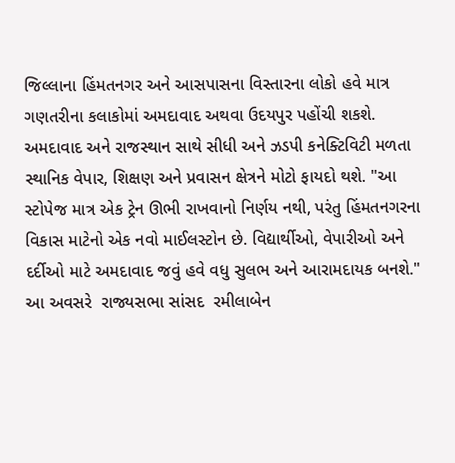જિલ્લાના હિંમતનગર અને આસપાસના વિસ્તારના લોકો હવે માત્ર ગણતરીના કલાકોમાં અમદાવાદ અથવા ઉદયપુર પહોંચી શકશે. અમદાવાદ અને રાજસ્થાન સાથે સીધી અને ઝડપી કનેક્ટિવિટી મળતા સ્થાનિક વેપાર, શિક્ષણ અને પ્રવાસન ક્ષેત્રને મોટો ફાયદો થશે. "આ સ્ટોપેજ માત્ર એક ટ્રેન ઊભી રાખવાનો નિર્ણય નથી, પરંતુ હિંમતનગરના વિકાસ માટેનો એક નવો માઈલસ્ટોન છે. વિદ્યાર્થીઓ, વેપારીઓ અને દર્દીઓ માટે અમદાવાદ જવું હવે વધુ સુલભ અને આરામદાયક બનશે." આ અવસરે  રાજ્યસભા સાંસદ  રમીલાબેન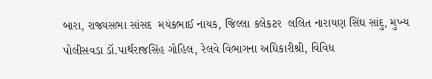બારા, રાજ્યસભા સાંસદ  મયંકભાઈ નાયક, જિલ્લા કલેકટર  લલિત નારાયણ સિંઘ સાંદુ, મુખ્ય પોલીસવડા ડૉ.પાર્થરાજસિંહ ગોહિલ, રેલવે વિભાગના અધિકારીશ્રી, વિવિધ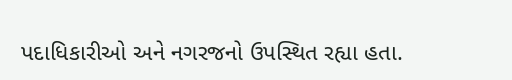પદાધિકારીઓ અને નગરજનો ઉપસ્થિત રહ્યા હતા.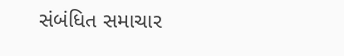સંબંધિત સમાચાર